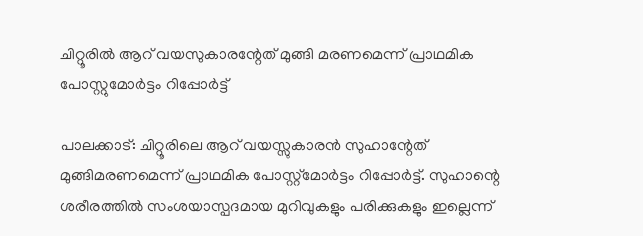ചിറ്റൂരില്‍ ആറ് വയസുകാരന്റേത് മുങ്ങി മരണമെന്ന് പ്രാഥമിക പോസ്റ്റുമോര്‍ട്ടം റിപ്പോര്‍ട്ട്

പാലക്കാട്: ചിറ്റൂരിലെ ആറ് വയസ്സുകാരന്‍ സുഹാന്റേത് മുങ്ങിമരണമെന്ന് പ്രാഥമിക പോസ്റ്റ്മോര്‍ട്ടം റിപ്പോര്‍ട്ട്. സുഹാന്റെ ശരീരത്തില്‍ സംശയാസ്പദമായ മുറിവുകളും പരിക്കുകളും ഇല്ലെന്ന്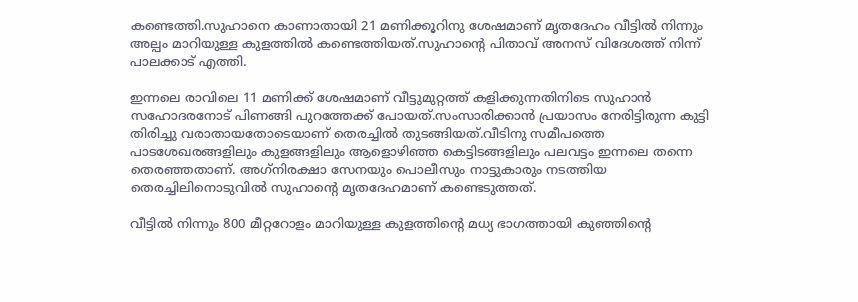കണ്ടെത്തി.സുഹാനെ കാണാതായി 21 മണിക്കൂറിനു ശേഷമാണ് മൃതദേഹം വീട്ടില്‍ നിന്നും അല്പം മാറിയുള്ള കുളത്തില്‍ കണ്ടെത്തിയത്.സുഹാന്റെ പിതാവ് അനസ് വിദേശത്ത് നിന്ന് പാലക്കാട് എത്തി.

ഇന്നലെ രാവിലെ 11 മണിക്ക് ശേഷമാണ് വീട്ടുമുറ്റത്ത് കളിക്കുന്നതിനിടെ സുഹാന്‍ സഹോദരനോട് പിണങ്ങി പുറത്തേക്ക് പോയത്.സംസാരിക്കാന്‍ പ്രയാസം നേരിട്ടിരുന്ന കുട്ടി തിരിച്ചു വരാതായതോടെയാണ് തെരച്ചില്‍ തുടങ്ങിയത്.വീടിനു സമീപത്തെ പാടശേഖരങ്ങളിലും കുളങ്ങളിലും ആളൊഴിഞ്ഞ കെട്ടിടങ്ങളിലും പലവട്ടം ഇന്നലെ തന്നെ തെരഞ്ഞതാണ്. അഗ്‌നിരക്ഷാ സേനയും പൊലീസും നാട്ടുകാരും നടത്തിയ തെരച്ചിലിനൊടുവില്‍ സുഹാന്റെ മൃതദേഹമാണ് കണ്ടെടുത്തത്.

വീട്ടില്‍ നിന്നും 800 മീറ്ററോളം മാറിയുള്ള കുളത്തിന്റെ മധ്യ ഭാഗത്തായി കുഞ്ഞിന്റെ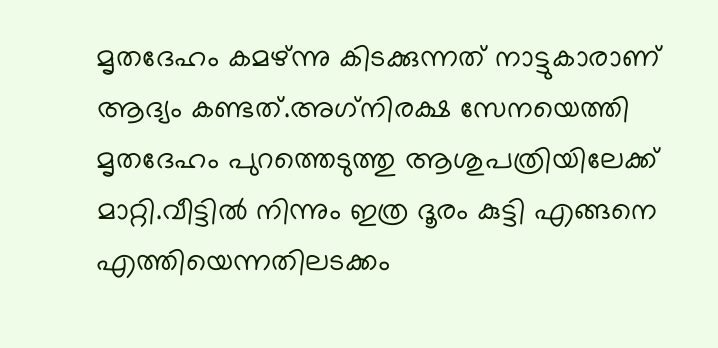മൃതദേഹം കമഴ്ന്നു കിടക്കുന്നത് നാട്ടുകാരാണ് ആദ്യം കണ്ടത്.അഗ്‌നിരക്ഷ സേനയെത്തി മൃതദേഹം പുറത്തെടുത്തു ആശുപത്രിയിലേക്ക് മാറ്റി.വീട്ടില്‍ നിന്നും ഇത്ര ദൂരം കുട്ടി എങ്ങനെ എത്തിയെന്നതിലടക്കം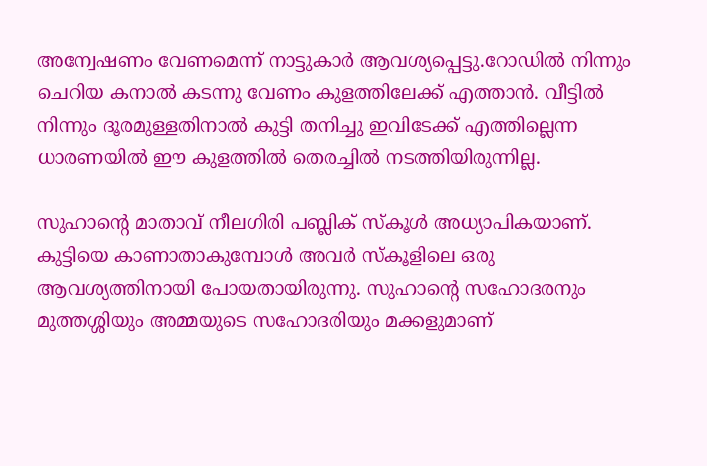അന്വേഷണം വേണമെന്ന് നാട്ടുകാര്‍ ആവശ്യപ്പെട്ടു.റോഡില്‍ നിന്നും ചെറിയ കനാല്‍ കടന്നു വേണം കുളത്തിലേക്ക് എത്താന്‍. വീട്ടില്‍ നിന്നും ദൂരമുള്ളതിനാല്‍ കുട്ടി തനിച്ചു ഇവിടേക്ക് എത്തില്ലെന്ന ധാരണയില്‍ ഈ കുളത്തില്‍ തെരച്ചില്‍ നടത്തിയിരുന്നില്ല.

സുഹാന്റെ മാതാവ് നീലഗിരി പബ്ലിക് സ്‌കൂള്‍ അധ്യാപികയാണ്. കുട്ടിയെ കാണാതാകുമ്പോള്‍ അവര്‍ സ്‌കൂളിലെ ഒരു ആവശ്യത്തിനായി പോയതായിരുന്നു. സുഹാന്റെ സഹോദരനും മുത്തശ്ശിയും അമ്മയുടെ സഹോദരിയും മക്കളുമാണ്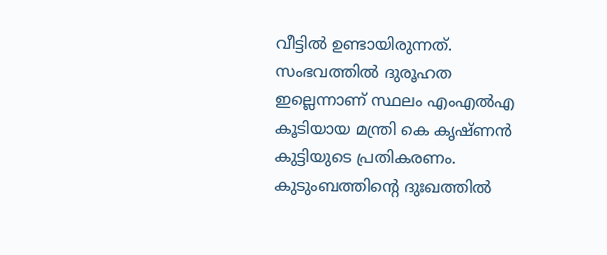വീട്ടില്‍ ഉണ്ടായിരുന്നത്. സംഭവത്തില്‍ ദുരൂഹത ഇല്ലെന്നാണ് സ്ഥലം എംഎല്‍എ കൂടിയായ മന്ത്രി കെ കൃഷ്ണന്‍ കുട്ടിയുടെ പ്രതികരണം. കുടുംബത്തിന്റെ ദുഃഖത്തില്‍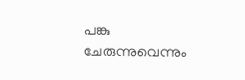പങ്കു ചേരുന്നുവെന്നും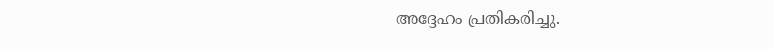അദ്ദേഹം പ്രതികരിച്ചു.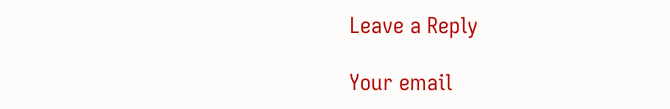Leave a Reply

Your email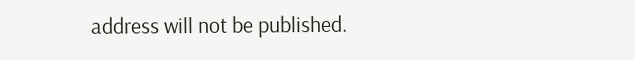address will not be published.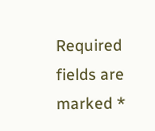Required fields are marked *